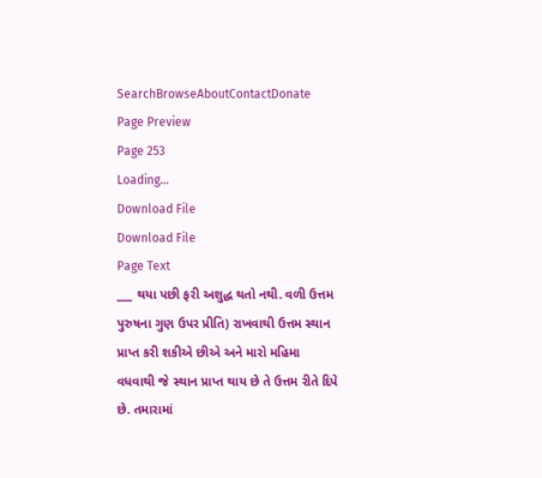SearchBrowseAboutContactDonate
Page Preview
Page 253
Loading...
Download File
Download File
Page Text
___ થયા પછી ફરી અશુદ્ધ થતો નથી. વળી ઉત્તમ પુરુષના ગુણ ઉપર પ્રીતિ) રાખવાથી ઉત્તમ સ્થાન પ્રાપ્ત કરી શકીએ છીએ અને મારો મહિમા વધવાથી જે સ્થાન પ્રાપ્ત થાય છે તે ઉત્તમ રીતે દિપે છે. તમારામાં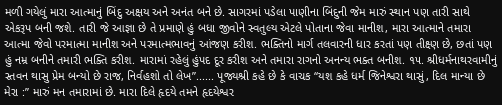મળી ગયેલું મારા આત્માનું બિંદુ અક્ષય અને અનંત બને છે. સાગરમાં પડેલા પાણીના બિંદુની જેમ મારું સ્થાન પણ તારી સાથે એકરૂપ બની જશે. તારી જે આજ્ઞા છે તે પ્રમાણે હું બધા જીવોને સ્વતુલ્ય એટલે પોતાના જેવા માનીશ, મારા આત્માને તમારા આત્મા જેવો પરમાત્મા માનીશ અને પરમાત્મભાવનું આંજણ કરીશ. ભક્તિનો માર્ગ તલવારની ધાર કરતાં પણ તીક્ષ્ણ છે, છતાં પણ હું નમ્ર બનીને તમારી ભક્તિ કરીશ. મારામાં રહેલું હુંપદ દૂર કરીશ અને તમારા રાગનો અનન્ય ભક્ત બનીશ. ૧૫. શ્રીધર્મનાથરવામીનું સ્તવન થાસુ પ્રેમ બન્યો છે રાજ, નિર્વહશો તો લેખ”...... પૂજ્યશ્રી કહે છે કે વાચક “યશ કહે ધર્મ જિનેશ્વરા થાસું, દિલ માન્યા છે મેરા :” મારું મન તમારામાં છે. મારા દિલે હૃદયે તમને હૃદયેશ્વર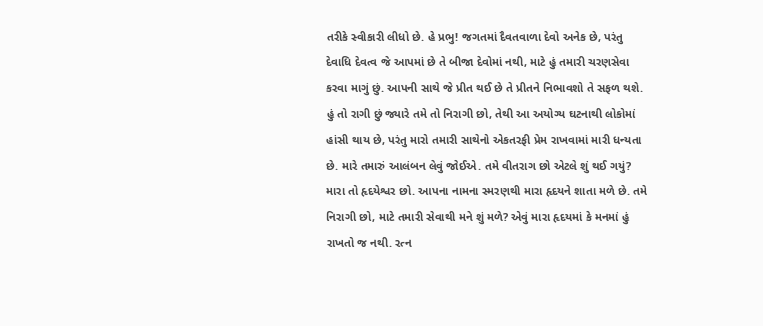તરીકે સ્વીકારી લીધો છે. હે પ્રભુ! જગતમાં દૈવતવાળા દેવો અનેક છે, પરંતુ દેવાધિ દેવત્વ જે આપમાં છે તે બીજા દેવોમાં નથી, માટે હું તમારી ચરણસેવા કરવા માગું છું. આપની સાથે જે પ્રીત થઈ છે તે પ્રીતને નિભાવશો તે સફળ થશે. હું તો રાગી છું જ્યારે તમે તો નિરાગી છો, તેથી આ અયોગ્ય ઘટનાથી લોકોમાં હાંસી થાય છે, પરંતુ મારો તમારી સાથેનો એકતરફી પ્રેમ રાખવામાં મારી ધન્યતા છે. મારે તમારું આલંબન લેવું જોઈએ. તમે વીતરાગ છો એટલે શું થઈ ગયું? મારા તો હૃદયેશ્વર છો. આપના નામના સ્મરણથી મારા હૃદયને શાતા મળે છે. તમે નિરાગી છો, માટે તમારી સેવાથી મને શું મળે? એવું મારા હૃદયમાં કે મનમાં હું રાખતો જ નથી. રત્ન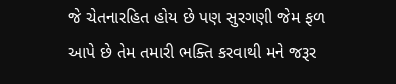જે ચેતનારહિત હોય છે પણ સુરગણી જેમ ફળ આપે છે તેમ તમારી ભક્તિ કરવાથી મને જરૂર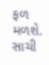ફળ મળશે. સાચી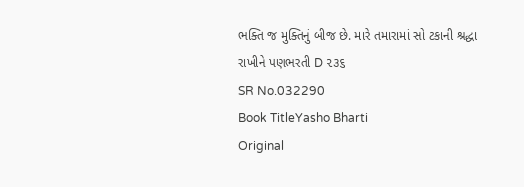ભક્તિ જ મુક્તિનું બીજ છે. મારે તમારામાં સો ટકાની શ્રદ્ધા રાખીને પણભરતી D ૨૩૬
SR No.032290
Book TitleYasho Bharti
Original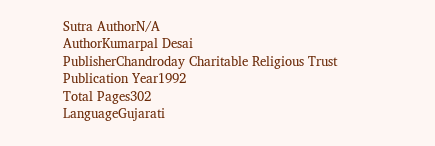Sutra AuthorN/A
AuthorKumarpal Desai
PublisherChandroday Charitable Religious Trust
Publication Year1992
Total Pages302
LanguageGujarati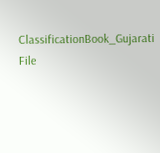ClassificationBook_Gujarati
File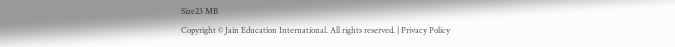Size23 MB
Copyright © Jain Education International. All rights reserved. | Privacy Policy